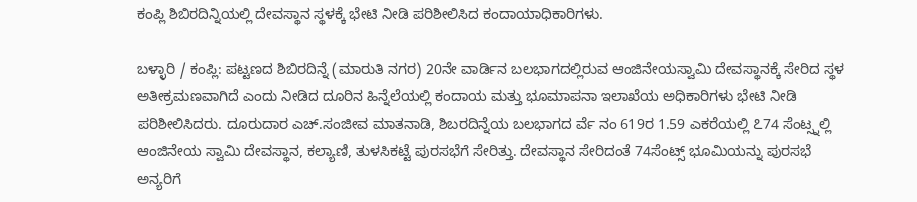ಕಂಪ್ಲಿ ಶಿಬಿರದಿನ್ನಿಯಲ್ಲಿ ದೇವಸ್ಥಾನ ಸ್ಥಳಕ್ಕೆ ಭೇಟಿ ನೀಡಿ ಪರಿಶೀಲಿಸಿದ ಕಂದಾಯಾಧಿಕಾರಿಗಳು.

ಬಳ್ಳಾರಿ / ಕಂಪ್ಲಿ: ಪಟ್ಟಣದ ಶಿಬಿರದಿನ್ನೆ (ಮಾರುತಿ ನಗರ) 20ನೇ ವಾರ್ಡಿನ ಬಲಭಾಗದಲ್ಲಿರುವ ಆಂಜಿನೇಯಸ್ವಾಮಿ ದೇವಸ್ಥಾನಕ್ಕೆ ಸೇರಿದ ಸ್ಥಳ ಅತೀಕ್ರಮಣವಾಗಿದೆ ಎಂದು ನೀಡಿದ ದೂರಿನ ಹಿನ್ನೆಲೆಯಲ್ಲಿ ಕಂದಾಯ ಮತ್ತು ಭೂಮಾಪನಾ ಇಲಾಖೆಯ ಅಧಿಕಾರಿಗಳು ಭೇಟಿ ನೀಡಿ ಪರಿಶೀಲಿಸಿದರು. ದೂರುದಾರ ಎಚ್.ಸಂಜೀವ ಮಾತನಾಡಿ, ಶಿಬರದಿನ್ನೆಯ ಬಲಭಾಗದ ರ್ವೆ ನಂ 619ರ 1.59 ಎಕರೆಯಲ್ಲಿ ೭74 ಸೆಂಟ್ಸ್ನಲ್ಲಿ ಆಂಜಿನೇಯ ಸ್ವಾಮಿ ದೇವಸ್ಥಾನ, ಕಲ್ಯಾಣಿ, ತುಳಸಿಕಟ್ಟೆ ಪುರಸಭೆಗೆ ಸೇರಿತ್ತು. ದೇವಸ್ಥಾನ ಸೇರಿದಂತೆ 74ಸೆಂಟ್ಸ್ ಭೂಮಿಯನ್ನು ಪುರಸಭೆ ಅನ್ಯರಿಗೆ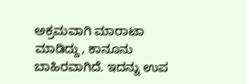ಅಕ್ರಮವಾಗಿ ಮಾರಾಟಾ ಮಾಡಿದ್ದು, ಕಾನೂನು ಬಾಹಿರವಾಗಿದೆ. ಇದನ್ನು ಉಪ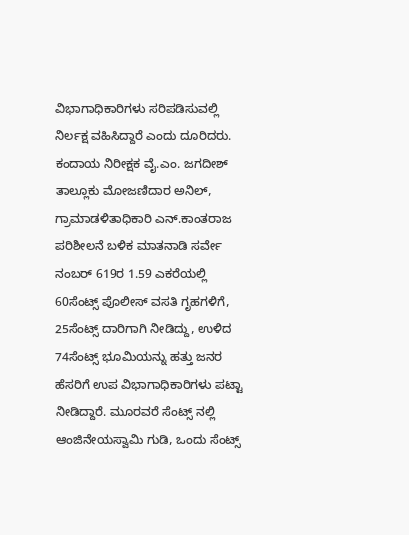ವಿಭಾಗಾಧಿಕಾರಿಗಳು ಸರಿಪಡಿಸುವಲ್ಲಿ ನಿರ್ಲಕ್ಷ ವಹಿಸಿದ್ದಾರೆ ಎಂದು ದೂರಿದರು. ಕಂದಾಯ ನಿರೀಕ್ಷಕ ವೈ.ಎಂ. ಜಗದೀಶ್ ತಾಲ್ಲೂಕು ಮೋಜಣಿದಾರ ಅನಿಲ್, ಗ್ರಾಮಾಡಳಿತಾಧಿಕಾರಿ ಎನ್.ಕಾಂತರಾಜ ಪರಿಶೀಲನೆ ಬಳಿಕ ಮಾತನಾಡಿ ಸರ್ವೇ ನಂಬರ್ 619ರ 1.59 ಎಕರೆಯಲ್ಲಿ 60ಸೆಂಟ್ಸ್ ಪೊಲೀಸ್ ವಸತಿ ಗೃಹಗಳಿಗೆ, 25ಸೆಂಟ್ಸ್ ದಾರಿಗಾಗಿ ನೀಡಿದ್ದು, ಉಳಿದ 74ಸೆಂಟ್ಸ್ ಭೂಮಿಯನ್ನು ಹತ್ತು ಜನರ ಹೆಸರಿಗೆ ಉಪ ವಿಭಾಗಾಧಿಕಾರಿಗಳು ಪಟ್ಟಾ ನೀಡಿದ್ದಾರೆ. ಮೂರವರೆ ಸೆಂಟ್ಸ್ ನಲ್ಲಿ ಆಂಜಿನೇಯಸ್ವಾಮಿ ಗುಡಿ, ಒಂದು ಸೆಂಟ್ಸ್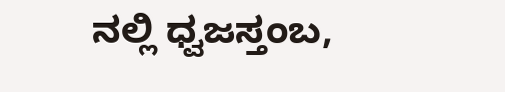ನಲ್ಲಿ ಧ್ವಜಸ್ತಂಬ,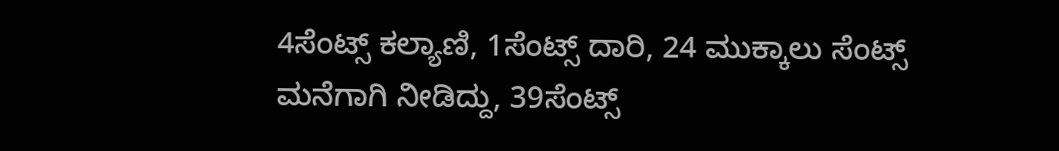4ಸೆಂಟ್ಸ್ ಕಲ್ಯಾಣಿ, 1ಸೆಂಟ್ಸ್ ದಾರಿ, 24 ಮುಕ್ಕಾಲು ಸೆಂಟ್ಸ್ ಮನೆಗಾಗಿ ನೀಡಿದ್ದು, 39ಸೆಂಟ್ಸ್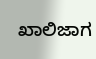ಖಾಲಿಜಾಗ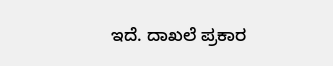ಇದೆ. ದಾಖಲೆ ಪ್ರಕಾರ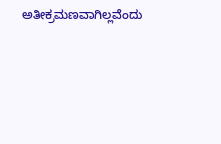ಅತೀಕ್ರಮಣವಾಗಿಲ್ಲವೆಂದು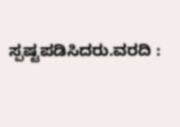ಸ್ಪಷ್ಟಪಡಿಸಿದರು.ವರದಿ :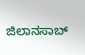ಜಿಲಾನಸಾಬ್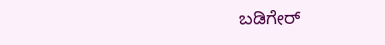ಬಡಿಗೇರ್